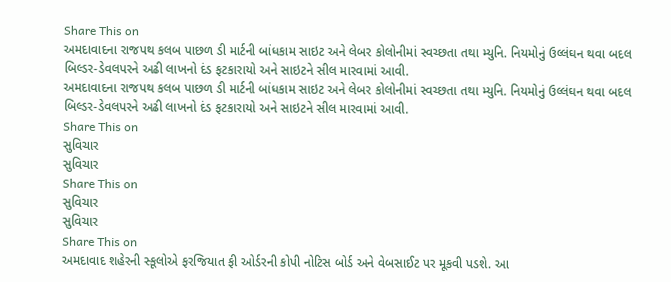Share This on
અમદાવાદના રાજપથ કલબ પાછળ ડી માર્ટની બાંધકામ સાઇટ અને લેબર કોલોનીમાં સ્વચ્છતા તથા મ્યુનિ. નિયમોનું ઉલ્લંઘન થવા બદલ બિલ્ડર-ડેવલપરને અઢી લાખનો દંડ ફટકારાયો અને સાઇટને સીલ મારવામાં આવી.
અમદાવાદના રાજપથ કલબ પાછળ ડી માર્ટની બાંધકામ સાઇટ અને લેબર કોલોનીમાં સ્વચ્છતા તથા મ્યુનિ. નિયમોનું ઉલ્લંઘન થવા બદલ બિલ્ડર-ડેવલપરને અઢી લાખનો દંડ ફટકારાયો અને સાઇટને સીલ મારવામાં આવી.
Share This on
સુવિચાર
સુવિચાર
Share This on
સુવિચાર
સુવિચાર
Share This on
અમદાવાદ શહેરની સ્કૂલોએ ફરજિયાત ફી ઓર્ડરની કોપી નોટિસ બોર્ડ અને વેબસાઈટ પર મૂકવી પડશે. આ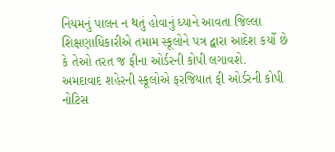નિયમનું પાલન ન થતું હોવાનું ધ્યાને આવતા જિલ્લા શિક્ષણાધિકારીએ તમામ સ્કૂલોને પત્ર દ્વારા આદેશ કર્યો છે કે તેઓ તરત જ ફીના ઓર્ડરની કોપી લગાવશે.
અમદાવાદ શહેરની સ્કૂલોએ ફરજિયાત ફી ઓર્ડરની કોપી નોટિસ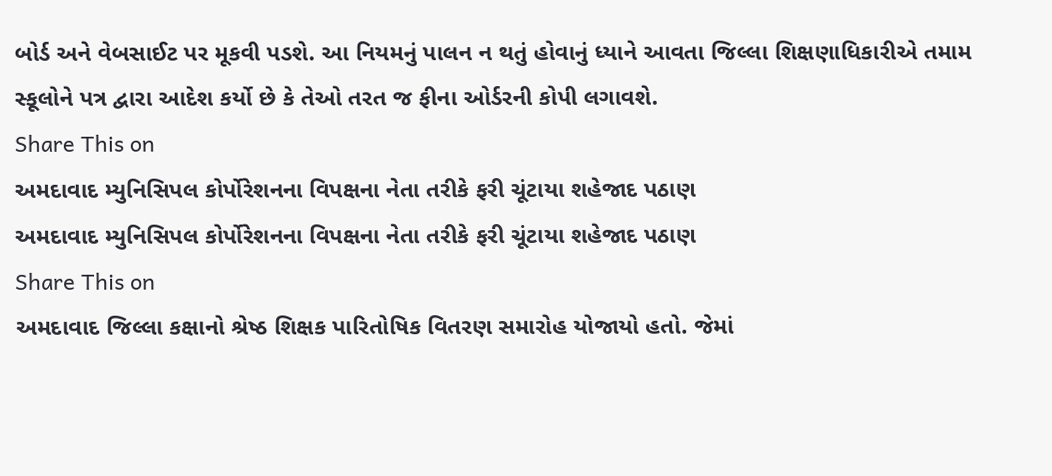બોર્ડ અને વેબસાઈટ પર મૂકવી પડશે. આ નિયમનું પાલન ન થતું હોવાનું ધ્યાને આવતા જિલ્લા શિક્ષણાધિકારીએ તમામ સ્કૂલોને પત્ર દ્વારા આદેશ કર્યો છે કે તેઓ તરત જ ફીના ઓર્ડરની કોપી લગાવશે.
Share This on
અમદાવાદ મ્યુનિસિપલ કોર્પોરેશનના વિપક્ષના નેતા તરીકે ફરી ચૂંટાયા શહેજાદ પઠાણ
અમદાવાદ મ્યુનિસિપલ કોર્પોરેશનના વિપક્ષના નેતા તરીકે ફરી ચૂંટાયા શહેજાદ પઠાણ
Share This on
અમદાવાદ જિલ્લા કક્ષાનો શ્રેષ્ઠ શિક્ષક પારિતોષિક વિતરણ સમારોહ યોજાયો હતો. જેમાં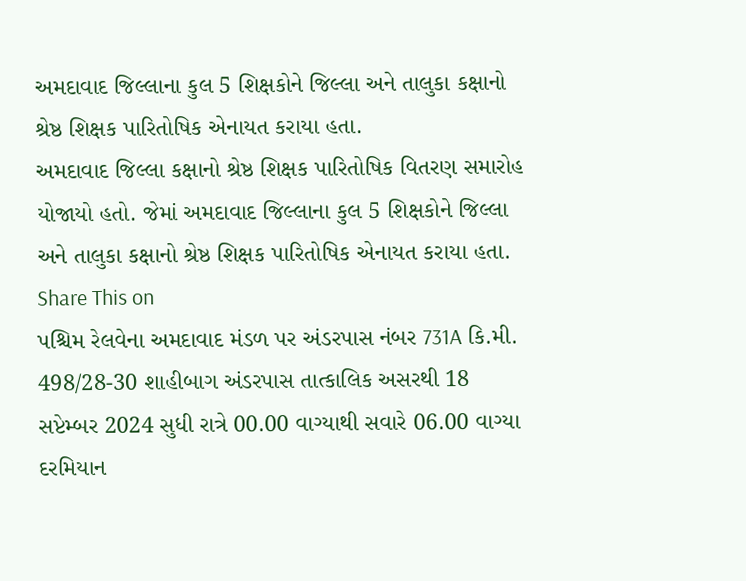અમદાવાદ જિલ્લાના કુલ 5 શિક્ષકોને જિલ્લા અને તાલુકા કક્ષાનો શ્રેષ્ઠ શિક્ષક પારિતોષિક એનાયત કરાયા હતા.
અમદાવાદ જિલ્લા કક્ષાનો શ્રેષ્ઠ શિક્ષક પારિતોષિક વિતરણ સમારોહ યોજાયો હતો. જેમાં અમદાવાદ જિલ્લાના કુલ 5 શિક્ષકોને જિલ્લા અને તાલુકા કક્ષાનો શ્રેષ્ઠ શિક્ષક પારિતોષિક એનાયત કરાયા હતા.
Share This on
પશ્ચિમ રેલવેના અમદાવાદ મંડળ પર અંડરપાસ નંબર 731A કિ.મી. 498/28-30 શાહીબાગ અંડરપાસ તાત્કાલિક અસરથી 18 સપ્ટેમ્બર 2024 સુધી રાત્રે 00.00 વાગ્યાથી સવારે 06.00 વાગ્યા દરમિયાન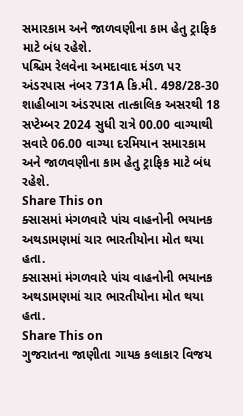સમારકામ અને જાળવણીના કામ હેતુ ટ્રાફિક માટે બંધ રહેશે.
પશ્ચિમ રેલવેના અમદાવાદ મંડળ પર અંડરપાસ નંબર 731A કિ.મી. 498/28-30 શાહીબાગ અંડરપાસ તાત્કાલિક અસરથી 18 સપ્ટેમ્બર 2024 સુધી રાત્રે 00.00 વાગ્યાથી સવારે 06.00 વાગ્યા દરમિયાન સમારકામ અને જાળવણીના કામ હેતુ ટ્રાફિક માટે બંધ રહેશે.
Share This on
ક્સાસમાં મંગળવારે પાંચ વાહનોની ભયાનક અથડામણમાં ચાર ભારતીયોના મોત થયા હતા.
ક્સાસમાં મંગળવારે પાંચ વાહનોની ભયાનક અથડામણમાં ચાર ભારતીયોના મોત થયા હતા.
Share This on
ગુજરાતના જાણીતા ગાયક કલાકાર વિજય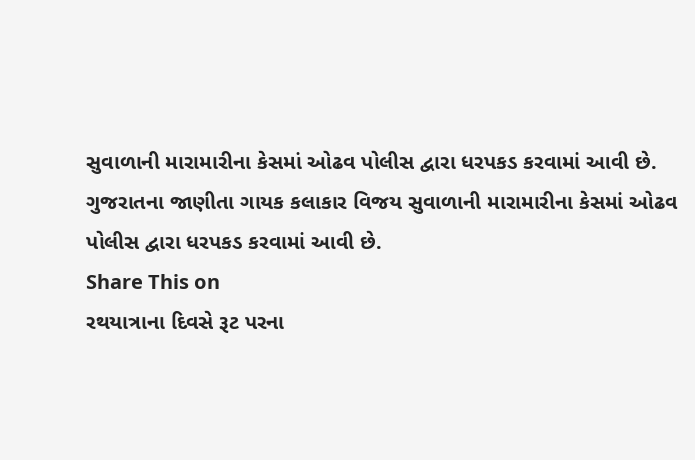સુવાળાની મારામારીના કેસમાં ઓઢવ પોલીસ દ્વારા ધરપકડ કરવામાં આવી છે.
ગુજરાતના જાણીતા ગાયક કલાકાર વિજય સુવાળાની મારામારીના કેસમાં ઓઢવ પોલીસ દ્વારા ધરપકડ કરવામાં આવી છે.
Share This on
રથયાત્રાના દિવસે રૂટ પરના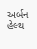અર્બન હેલ્થ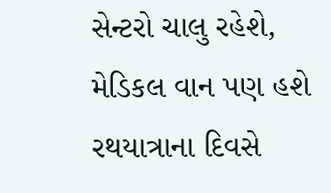સેન્ટરો ચાલુ રહેશે, મેડિકલ વાન પણ હશે
રથયાત્રાના દિવસે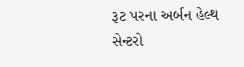રૂટ પરના અર્બન હેલ્થ સેન્ટરો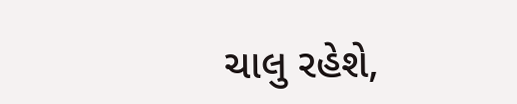ચાલુ રહેશે,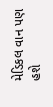મેડિકલ વાન પણ હશે